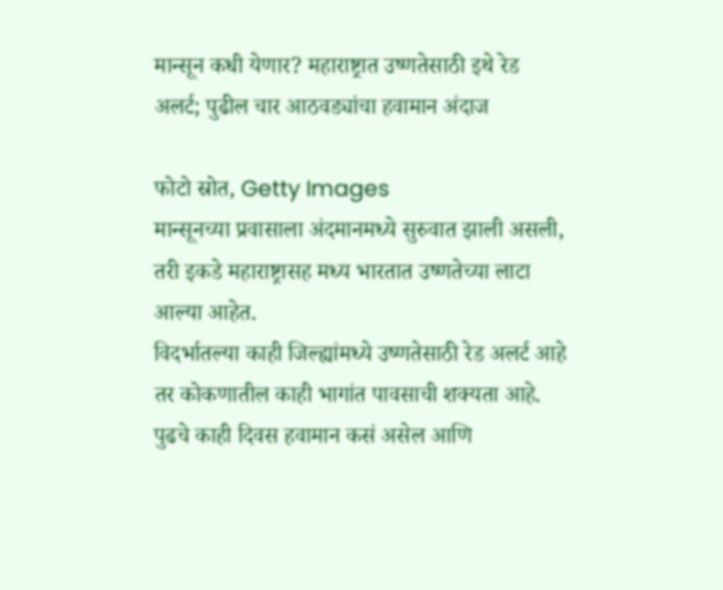मान्सून कधी येणार? महाराष्ट्रात उष्णतेसाठी इथे रेड अलर्ट; पुढील चार आठवड्यांचा हवामान अंदाज

फोटो स्रोत, Getty Images
मान्सूनच्या प्रवासाला अंदमानमध्ये सुरुवात झाली असली, तरी इकडे महाराष्ट्रासह मध्य भारतात उष्णतेच्या लाटा आल्या आहेत.
विदर्भातल्या काही जिल्ह्यांमध्ये उष्णतेसाठी रेड अलर्ट आहे तर कोकणातील काही भागांत पावसाची शक्यता आहे.
पुढचे काही दिवस हवामान कसं असेल आणि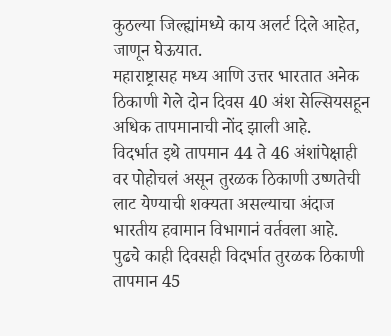कुठल्या जिल्ह्यांमध्ये काय अलर्ट दिले आहेत, जाणून घेऊयात.
महाराष्ट्रासह मध्य आणि उत्तर भारतात अनेक ठिकाणी गेले दोन दिवस 40 अंश सेल्सियसहून अधिक तापमानाची नोंद झाली आहे.
विदर्भात इथे तापमान 44 ते 46 अंशांपेक्षाही वर पोहोचलं असून तुरळक ठिकाणी उष्णतेची लाट येण्याची शक्यता असल्याचा अंदाज भारतीय हवामान विभागानं वर्तवला आहे.
पुढचे काही दिवसही विदर्भात तुरळक ठिकाणी तापमान 45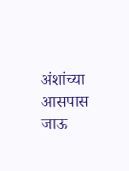अंशांच्या आसपास जाऊ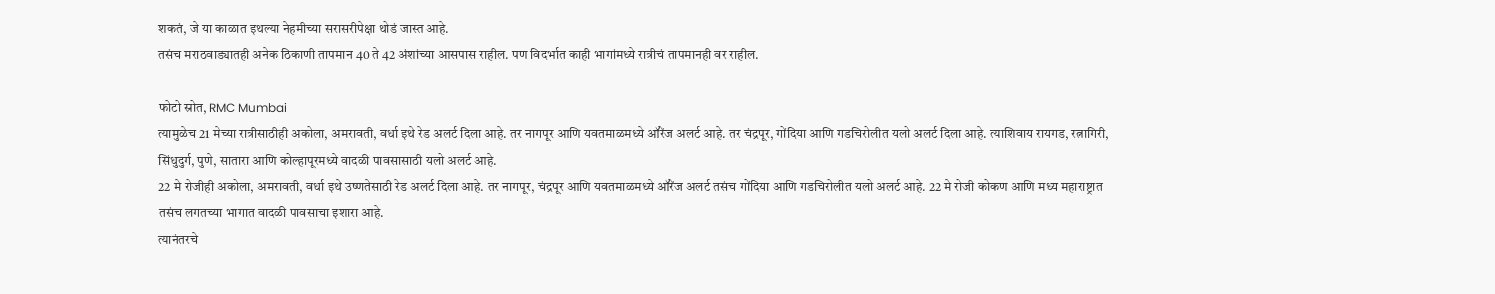शकतं, जे या काळात इथल्या नेहमीच्या सरासरीपेक्षा थोडं जास्त आहे.
तसंच मराठवाड्यातही अनेक ठिकाणी तापमान 40 ते 42 अंशांच्या आसपास राहील. पण विदर्भात काही भागांमध्ये रात्रीचं तापमानही वर राहील.

फोटो स्रोत, RMC Mumbai
त्यामुळेच 21 मेच्या रात्रीसाठीही अकोला, अमरावती, वर्धा इथे रेड अलर्ट दिला आहे. तर नागपूर आणि यवतमाळमध्ये ऑरेंज अलर्ट आहे. तर चंद्रपूर, गोंदिया आणि गडचिरोलीत यलो अलर्ट दिला आहे. त्याशिवाय रायगड, रत्नागिरी, सिंधुदुर्ग, पुणे, सातारा आणि कोल्हापूरमध्ये वादळी पावसासाठी यलो अलर्ट आहे.
22 मे रोजीही अकोला, अमरावती, वर्धा इथे उष्णतेसाठी रेड अलर्ट दिला आहे. तर नागपूर, चंद्रपूर आणि यवतमाळमध्ये ऑरेंज अलर्ट तसंच गोंदिया आणि गडचिरोलीत यलो अलर्ट आहे. 22 मे रोजी कोकण आणि मध्य महाराष्ट्रात तसंच लगतच्या भागात वादळी पावसाचा इशारा आहे.
त्यानंतरचे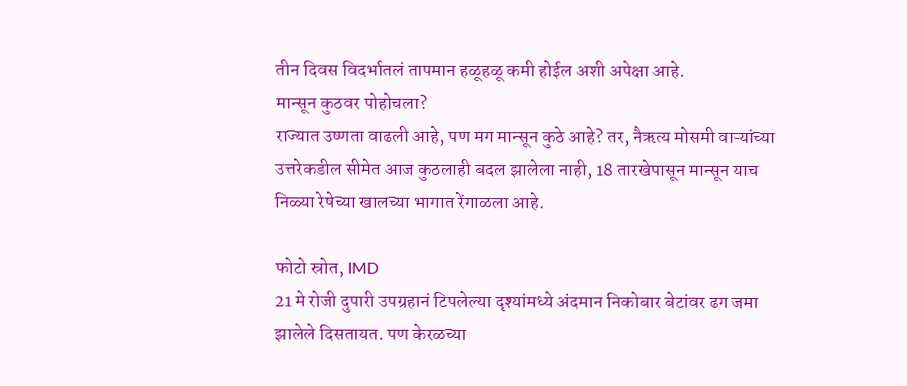तीन दिवस विदर्भातलं तापमान हळूहळू कमी होईल अशी अपेक्षा आहे.
मान्सून कुठवर पोहोचला?
राज्यात उष्णता वाढली आहे, पण मग मान्सून कुठे आहे? तर, नैऋत्य मोसमी वाऱ्यांच्या उत्तरेकडील सीमेत आज कुठलाही बदल झालेला नाही, 18 तारखेपासून मान्सून याच निळ्या रेषेच्या खालच्या भागात रेंगाळला आहे.

फोटो स्रोत, IMD
21 मे रोजी दुपारी उपग्रहानं टिपलेल्या दृश्यांमध्ये अंदमान निकोबार बेटांवर ढग जमा झालेले दिसतायत. पण केरळच्या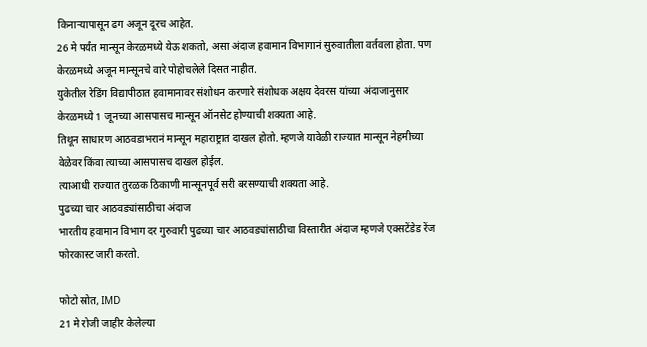किनाऱ्यापासून ढग अजून दूरच आहेत.
26 मे पर्यंत मान्सून केरळमध्ये येऊ शकतो, असा अंदाज हवामान विभागानं सुरुवातीला वर्तवला होता. पण केरळमध्ये अजून मान्सूनचे वारे पोहोचलेले दिसत नाहीत.
युकेतील रेडिंग विद्यापीठात हवामानावर संशोधन करणारे संशोधक अक्षय देवरस यांच्या अंदाजानुसार केरळमध्ये 1 जूनच्या आसपासच मान्सून ऑनसेट होण्याची शक्यता आहे.
तिथून साधारण आठवडाभरानं मान्सून महाराष्ट्रात दाखल होतो. म्हणजे यावेळी राज्यात मान्सून नेहमीच्या वेळेवर किंवा त्याच्या आसपासच दाखल होईल.
त्याआधी राज्यात तुरळक ठिकाणी मान्सूनपूर्व सरी बरसण्याची शक्यता आहे.
पुढच्या चार आठवड्यांसाठीचा अंदाज
भारतीय हवामान विभाग दर गुरुवारी पुढच्या चार आठवड्यांसाठीचा विस्तारीत अंदाज म्हणजे एक्सटेंडेड रेंज फोरकास्ट जारी करतो.

फोटो स्रोत, IMD
21 मे रोजी जाहीर केलेल्या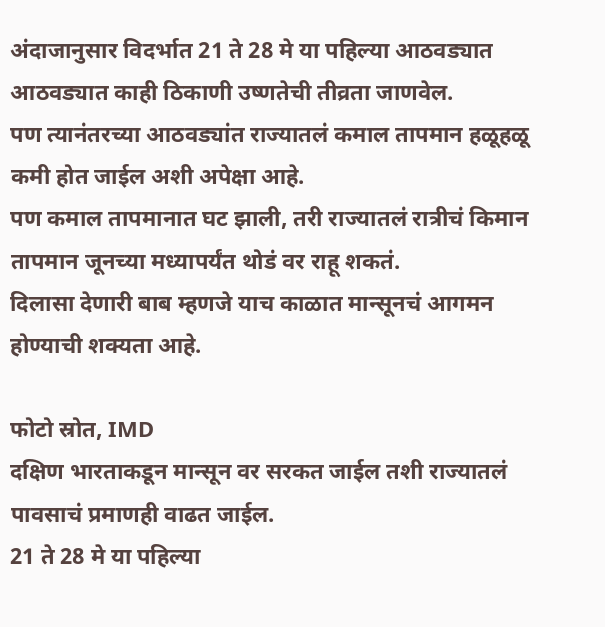अंदाजानुसार विदर्भात 21 ते 28 मे या पहिल्या आठवड्यात आठवड्यात काही ठिकाणी उष्णतेची तीव्रता जाणवेल.
पण त्यानंतरच्या आठवड्यांत राज्यातलं कमाल तापमान हळूहळू कमी होत जाईल अशी अपेक्षा आहे.
पण कमाल तापमानात घट झाली, तरी राज्यातलं रात्रीचं किमान तापमान जूनच्या मध्यापर्यंत थोडं वर राहू शकतं.
दिलासा देणारी बाब म्हणजे याच काळात मान्सूनचं आगमन होण्याची शक्यता आहे.

फोटो स्रोत, IMD
दक्षिण भारताकडून मान्सून वर सरकत जाईल तशी राज्यातलं पावसाचं प्रमाणही वाढत जाईल.
21 ते 28 मे या पहिल्या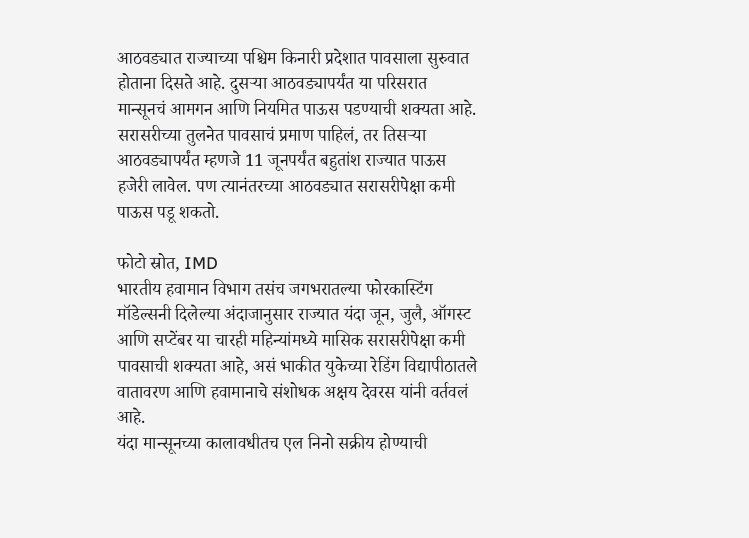आठवड्यात राज्याच्या पश्चिम किनारी प्रदेशात पावसाला सुरुवात होताना दिसते आहे. दुसऱ्या आठवड्यापर्यंत या परिसरात मान्सूनचं आमगन आणि नियमित पाऊस पडण्याची शक्यता आहे.
सरासरीच्या तुलनेत पावसाचं प्रमाण पाहिलं, तर तिसऱ्या आठवड्यापर्यंत म्हणजे 11 जूनपर्यंत बहुतांश राज्यात पाऊस हजेरी लावेल. पण त्यानंतरच्या आठवड्यात सरासरीपेक्षा कमी पाऊस पडू शकतो.

फोटो स्रोत, IMD
भारतीय हवामान विभाग तसंच जगभरातल्या फोरकास्टिंग मॉडेल्सनी दिलेल्या अंदाजानुसार राज्यात यंदा जून, जुलै, ऑगस्ट आणि सप्टेंबर या चारही महिन्यांमध्ये मासिक सरासरीपेक्षा कमी पावसाची शक्यता आहे, असं भाकीत युकेच्या रेडिंग विद्यापीठातले वातावरण आणि हवामानाचे संशोधक अक्षय देवरस यांनी वर्तवलं आहे.
यंदा मान्सूनच्या कालावधीतच एल निनो सक्रीय होण्याची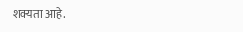शक्यता आहे.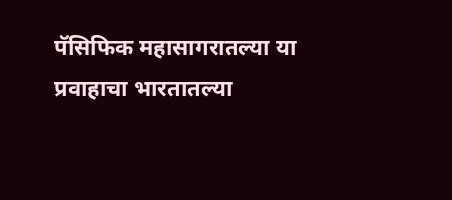पॅसिफिक महासागरातल्या या प्रवाहाचा भारतातल्या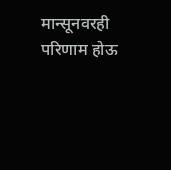मान्सूनवरही परिणाम होऊ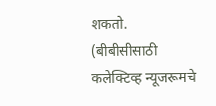शकतो.
(बीबीसीसाठी कलेक्टिव्ह न्यूजरूमचे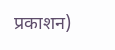प्रकाशन)